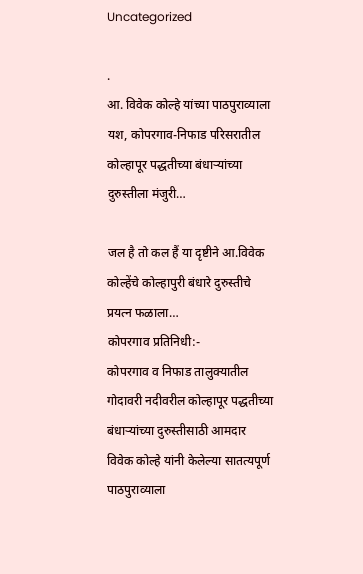Uncategorized

.
आ. विवेक कोल्हे यांच्या पाठपुराव्याला यश, कोपरगाव-निफाड परिसरातील कोल्हापूर पद्धतीच्या बंधाऱ्यांच्या दुरुस्तीला मंजुरी…

जल है तो कल हैं या दृष्टीने आ.विवेक कोल्हेंचे कोल्हापुरी बंधारे दुरुस्तीचे प्रयत्न फळाला…
कोपरगाव प्रतिनिधी:-
कोपरगाव व निफाड तालुक्यातील गोदावरी नदीवरील कोल्हापूर पद्धतीच्या बंधाऱ्यांच्या दुरुस्तीसाठी आमदार विवेक कोल्हे यांनी केलेल्या सातत्यपूर्ण पाठपुराव्याला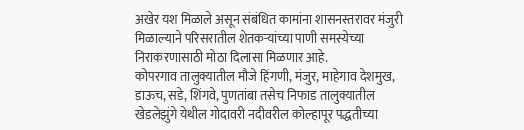अखेर यश मिळाले असून संबंधित कामांना शासनस्तरावर मंजुरी मिळाल्याने परिसरातील शेतकऱ्यांच्या पाणी समस्येच्या निराकरणासाठी मोठा दिलासा मिळणार आहे.
कोपरगाव तालुक्यातील मौजे हिंगणी, मंजुर, माहेगाव देशमुख, डाऊच, सडे, शिंगवे, पुणतांबा तसेच निफाड तालुक्यातील खेडलेझुंगे येथील गोदावरी नदीवरील कोल्हापूर पद्धतीच्या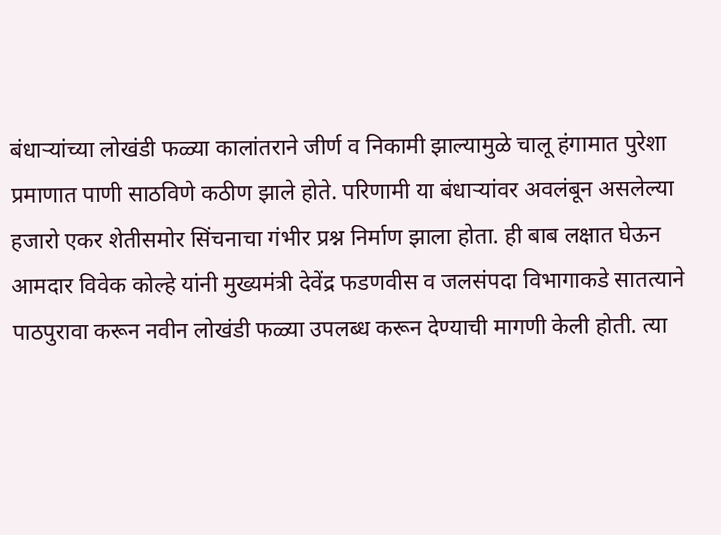बंधाऱ्यांच्या लोखंडी फळ्या कालांतराने जीर्ण व निकामी झाल्यामुळे चालू हंगामात पुरेशा प्रमाणात पाणी साठविणे कठीण झाले होते. परिणामी या बंधाऱ्यांवर अवलंबून असलेल्या हजारो एकर शेतीसमोर सिंचनाचा गंभीर प्रश्न निर्माण झाला होता. ही बाब लक्षात घेऊन आमदार विवेक कोल्हे यांनी मुख्यमंत्री देवेंद्र फडणवीस व जलसंपदा विभागाकडे सातत्याने पाठपुरावा करून नवीन लोखंडी फळ्या उपलब्ध करून देण्याची मागणी केली होती. त्या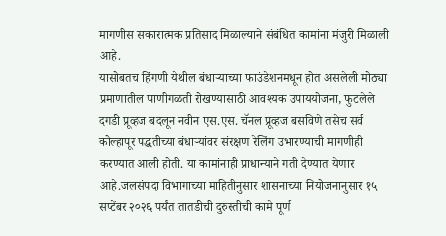मागणीस सकारात्मक प्रतिसाद मिळाल्याने संबंधित कामांना मंजुरी मिळाली आहे.
यासोबतच हिंगणी येथील बंधाऱ्याच्या फाउंडेशनमधून होत असलेली मोठ्या प्रमाणातील पाणीगळती रोखण्यासाठी आवश्यक उपाययोजना, फुटलेले दगडी प्रूव्हज बदलून नवीन एस.एस. चॅनल प्रूव्हज बसविणे तसेच सर्व कोल्हापूर पद्धतीच्या बंधाऱ्यांवर संरक्षण रेलिंग उभारण्याची मागणीही करण्यात आली होती. या कामांनाही प्राधान्याने गती देण्यात येणार आहे.जलसंपदा विभागाच्या माहितीनुसार शासनाच्या नियोजनानुसार १५ सप्टेंबर २०२६ पर्यंत तातडीची दुरुस्तीची कामे पूर्ण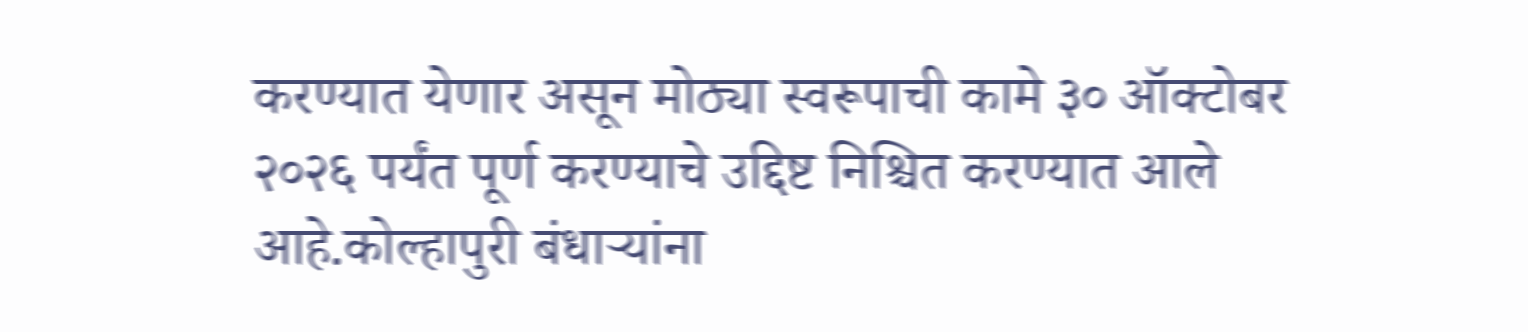करण्यात येणार असून मोठ्या स्वरूपाची कामे ३० ऑक्टोबर २०२६ पर्यंत पूर्ण करण्याचे उद्दिष्ट निश्चित करण्यात आले आहे.कोल्हापुरी बंधाऱ्यांना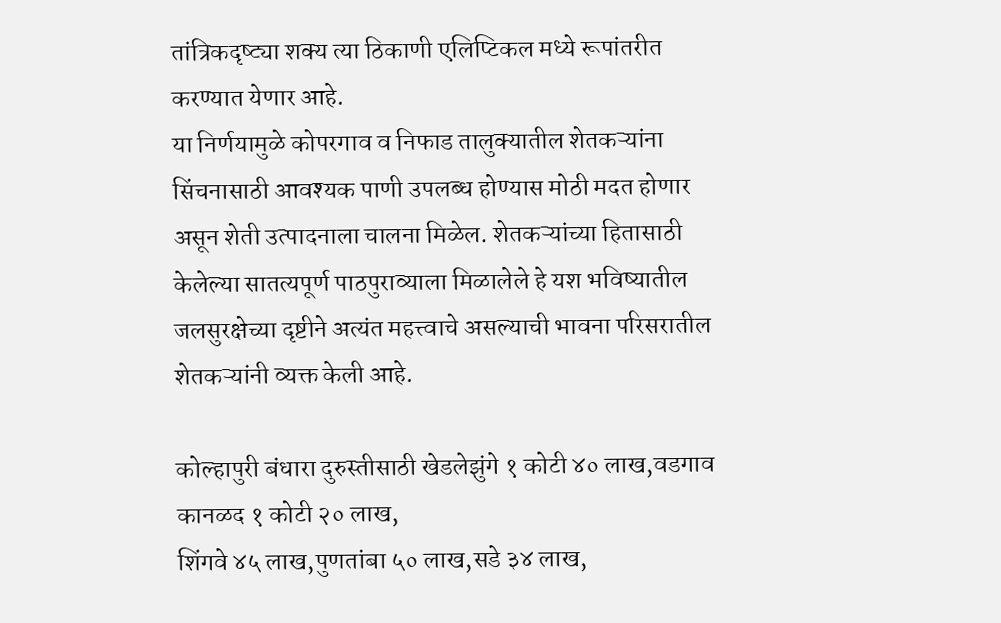तांत्रिकदृष्ट्या शक्य त्या ठिकाणी एलिप्टिकल मध्ये रूपांतरीत करण्यात येणार आहे.
या निर्णयामुळे कोपरगाव व निफाड तालुक्यातील शेतकऱ्यांना सिंचनासाठी आवश्यक पाणी उपलब्ध होण्यास मोठी मदत होणार असून शेती उत्पादनाला चालना मिळेल. शेतकऱ्यांच्या हितासाठी केलेल्या सातत्यपूर्ण पाठपुराव्याला मिळालेले हे यश भविष्यातील जलसुरक्षेच्या दृष्टीने अत्यंत महत्त्वाचे असल्याची भावना परिसरातील शेतकऱ्यांनी व्यक्त केली आहे.

कोल्हापुरी बंधारा दुरुस्तीसाठी खेडलेझुंगे १ कोटी ४० लाख,वडगाव कानळद १ कोटी २० लाख,
शिंगवे ४५ लाख,पुणतांबा ५० लाख,सडे ३४ लाख,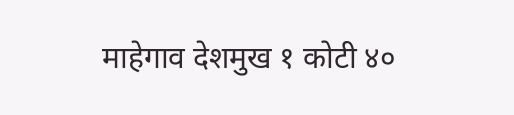माहेगाव देशमुख १ कोटी ४०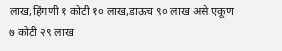लाख,हिंगणी १ कोटी १० लाख,डाऊच ९० लाख असे एकूण ७ कोटी २९ लाख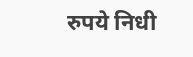रुपये निधी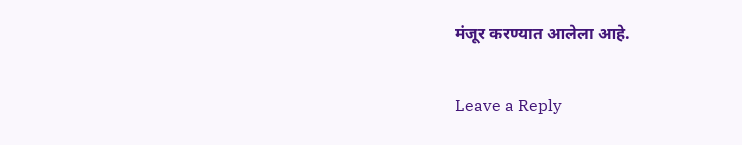मंजूर करण्यात आलेला आहे.

Leave a Reply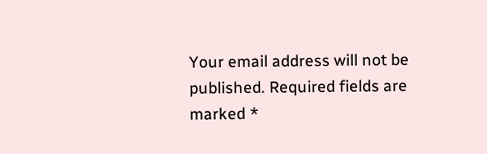Your email address will not be published. Required fields are marked *